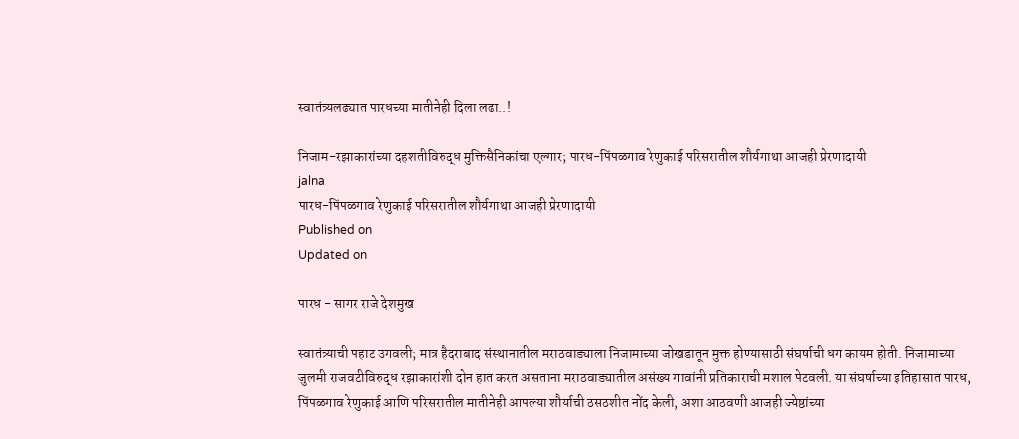स्वातंत्र्यलढ्यात पारधच्या मातीनेही दिला लढा..!

निजाम-रझाकारांच्या दहशतीविरुद्ध मुक्तिसैनिकांचा एल्गार; पारध-पिंपळगाव रेणुकाई परिसरातील शौर्यगाथा आजही प्रेरणादायी
jalna
पारध-पिंपळगाव रेणुकाई परिसरातील शौर्यगाथा आजही प्रेरणादायी
Published on
Updated on

पारध - सागर राजे देशमुख

स्वातंत्र्याची पहाट उगवली; मात्र हैदराबाद संस्थानातील मराठवाड्याला निजामाच्या जोखडातून मुक्त होण्यासाठी संघर्षाची धग कायम होती. निजामाच्या जुलमी राजवटीविरुद्ध रझाकारांशी दोन हात करत असताना मराठवाड्यातील असंख्य गावांनी प्रतिकाराची मशाल पेटवली. या संघर्षाच्या इतिहासात पारध, पिंपळगाव रेणुकाई आणि परिसरातील मातीनेही आपल्या शौर्याची ठसठशीत नोंद केली, अशा आठवणी आजही ज्येष्ठांच्या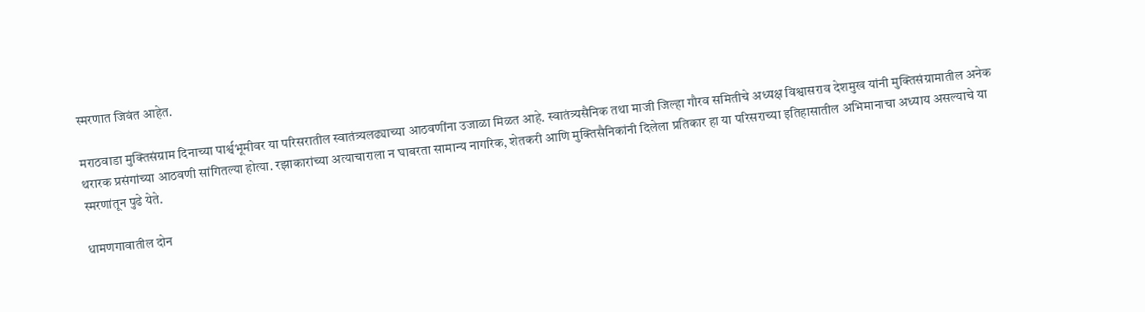स्मरणात जिवंत आहेत.

मराठवाडा मुक्तिसंग्राम दिनाच्या पार्श्वभूमीवर या परिसरातील स्वातंत्र्यलढ्याच्या आठवणींना उजाळा मिळत आहे. स्वातंत्र्यसैनिक तथा माजी जिल्हा गौरव समितीचे अध्यक्ष विश्वासराव देशमुख यांनी मुक्तिसंग्रामातील अनेक थरारक प्रसंगांच्या आठवणी सांगितल्या होत्या. रझाकारांच्या अत्याचाराला न घाबरता सामान्य नागरिक, शेतकरी आणि मुक्तिसैनिकांनी दिलेला प्रतिकार हा या परिसराच्या इतिहासातील अभिमानाचा अध्याय असल्याचे या स्मरणांतून पुढे येते.

धामणगावातील दोन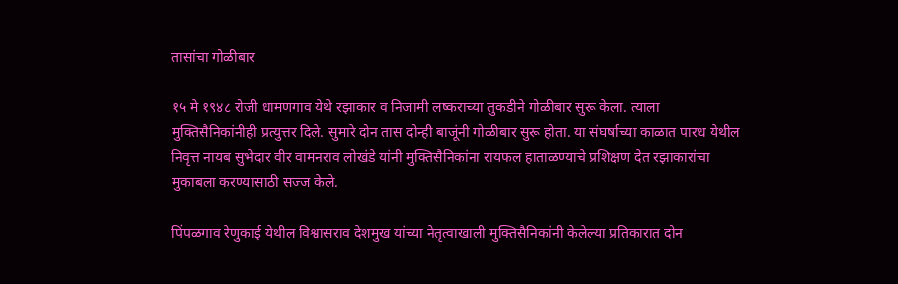तासांचा गोळीबार

१५ मे १९४८ रोजी धामणगाव येथे रझाकार व निजामी लष्कराच्या तुकडीने गोळीबार सुरू केला. त्याला मुक्तिसैनिकांनीही प्रत्युत्तर दिले. सुमारे दोन तास दोन्ही बाजूंनी गोळीबार सुरू होता. या संघर्षाच्या काळात पारध येथील निवृत्त नायब सुभेदार वीर वामनराव लोखंडे यांनी मुक्तिसैनिकांना रायफल हाताळण्याचे प्रशिक्षण देत रझाकारांचा मुकाबला करण्यासाठी सज्ज केले.

पिंपळगाव रेणुकाई येथील विश्वासराव देशमुख यांच्या नेतृत्वाखाली मुक्तिसैनिकांनी केलेल्या प्रतिकारात दोन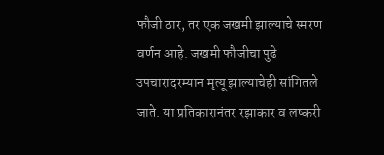फौजी ठार, तर एक जखमी झाल्याचे स्मरण वर्णन आहे. जखमी फौजीचा पुढे उपचारादरम्यान मृत्यू झाल्याचेही सांगितले जाते. या प्रतिकारानंतर रझाकार व लष्करी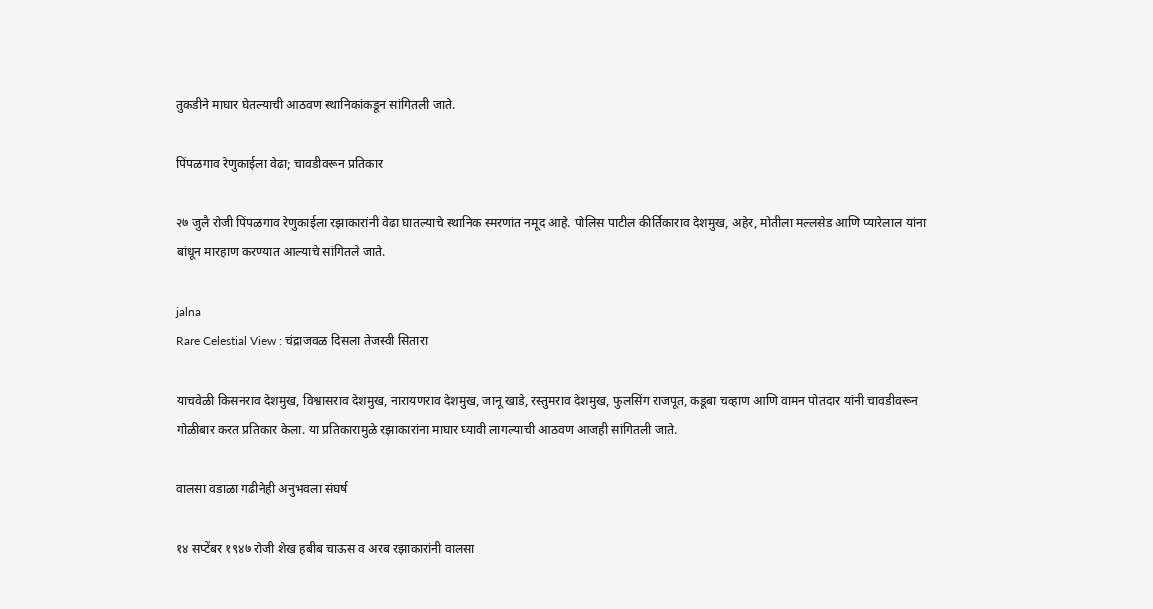तुकडीने माघार घेतल्याची आठवण स्थानिकांकडून सांगितली जाते.

पिंपळगाव रेणुकाईला वेढा; चावडीवरून प्रतिकार

२७ जुलै रोजी पिंपळगाव रेणुकाईला रझाकारांनी वेढा घातल्याचे स्थानिक स्मरणांत नमूद आहे. पोलिस पाटील कीर्तिकाराव देशमुख, अहेर, मोतीला मल्लसेड आणि प्यारेलाल यांना बांधून मारहाण करण्यात आल्याचे सांगितले जाते.

jalna
Rare Celestial View : चंद्राजवळ दिसला तेजस्वी सितारा

याचवेळी किसनराव देशमुख, विश्वासराव देशमुख, नारायणराव देशमुख, जानू खाडे, रस्तुमराव देशमुख, फुलसिंग राजपूत, कडूबा चव्हाण आणि वामन पोतदार यांनी चावडीवरून गोळीबार करत प्रतिकार केला. या प्रतिकारामुळे रझाकारांना माघार घ्यावी लागल्याची आठवण आजही सांगितली जाते.

वालसा वडाळा गढीनेही अनुभवला संघर्ष

१४ सप्टेंबर १९४७ रोजी शेख हबीब चाऊस व अरब रझाकारांनी वालसा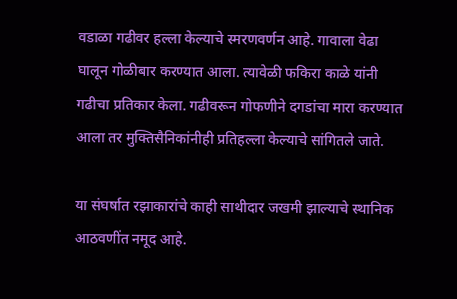वडाळा गढीवर हल्ला केल्याचे स्मरणवर्णन आहे. गावाला वेढा घालून गोळीबार करण्यात आला. त्यावेळी फकिरा काळे यांनी गढीचा प्रतिकार केला. गढीवरून गोफणीने दगडांचा मारा करण्यात आला तर मुक्तिसैनिकांनीही प्रतिहल्ला केल्याचे सांगितले जाते.

या संघर्षात रझाकारांचे काही साथीदार जखमी झाल्याचे स्थानिक आठवणींत नमूद आहे.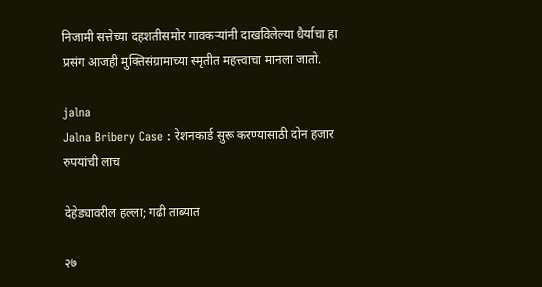निजामी सत्तेच्या दहशतीसमोर गावकऱ्यांनी दाखविलेल्या धैर्याचा हा प्रसंग आजही मुक्तिसंग्रामाच्या स्मृतीत महत्त्वाचा मानला जातो.

jalna
Jalna Bribery Case : रेशनकार्ड सुरू करण्यासाठी दोन हजार रुपयांची लाच

देहेड्यावरील हल्ला; गढी ताब्यात

२७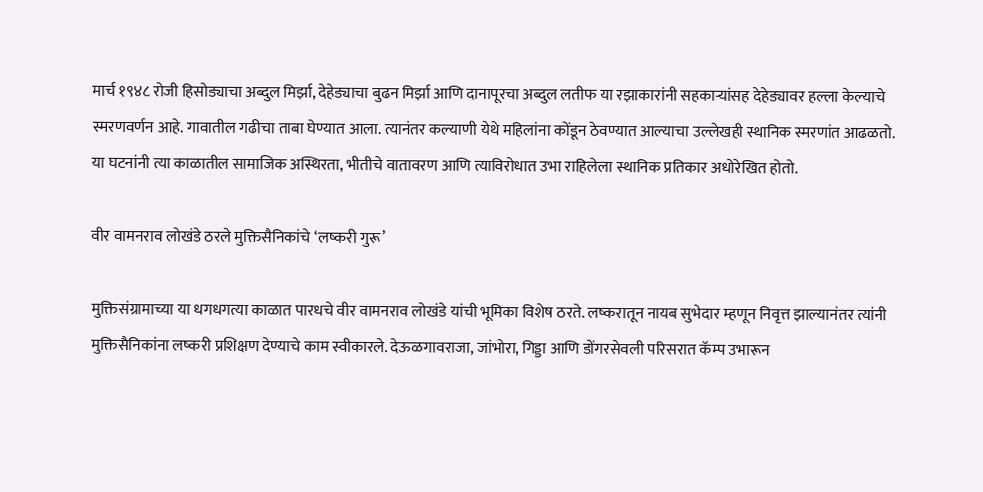मार्च १९४८ रोजी हिसोड्याचा अब्दुल मिर्झा, देहेड्याचा बुढन मिर्झा आणि दानापूरचा अब्दुल लतीफ या रझाकारांनी सहकाऱ्यांसह देहेड्यावर हल्ला केल्याचे स्मरणवर्णन आहे. गावातील गढीचा ताबा घेण्यात आला. त्यानंतर कल्याणी येथे महिलांना कोंडून ठेवण्यात आल्याचा उल्लेखही स्थानिक स्मरणांत आढळतो. या घटनांनी त्या काळातील सामाजिक अस्थिरता, भीतीचे वातावरण आणि त्याविरोधात उभा राहिलेला स्थानिक प्रतिकार अधोरेखित होतो.

वीर वामनराव लोखंडे ठरले मुक्तिसैनिकांचे ‘लष्करी गुरू’

मुक्तिसंग्रामाच्या या धगधगत्या काळात पारधचे वीर वामनराव लोखंडे यांची भूमिका विशेष ठरते. लष्करातून नायब सुभेदार म्हणून निवृत्त झाल्यानंतर त्यांनी मुक्तिसैनिकांना लष्करी प्रशिक्षण देण्याचे काम स्वीकारले. देऊळगावराजा, जांभोरा, गिड्डा आणि डोंगरसेवली परिसरात कॅम्प उभारून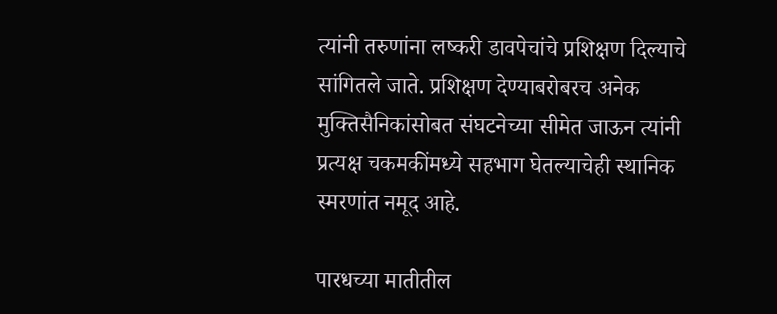त्यांनी तरुणांना लष्करी डावपेचांचे प्रशिक्षण दिल्याचे सांगितले जाते. प्रशिक्षण देण्याबरोबरच अनेक मुक्तिसैनिकांसोबत संघटनेच्या सीमेत जाऊन त्यांनी प्रत्यक्ष चकमकींमध्ये सहभाग घेतल्याचेही स्थानिक स्मरणांत नमूद आहे.

पारधच्या मातीतील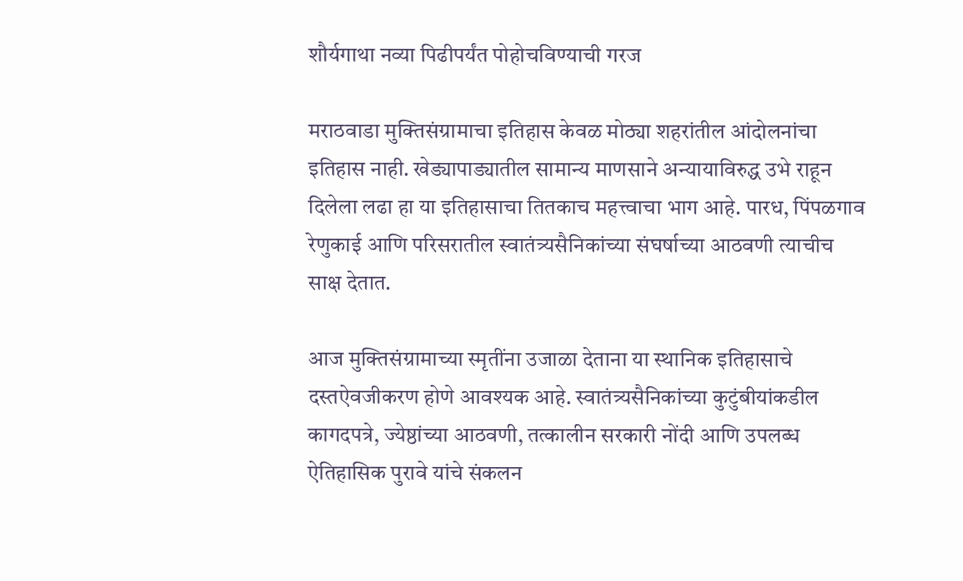शौर्यगाथा नव्या पिढीपर्यंत पोहोचविण्याची गरज

मराठवाडा मुक्तिसंग्रामाचा इतिहास केवळ मोठ्या शहरांतील आंदोलनांचा इतिहास नाही. खेड्यापाड्यातील सामान्य माणसाने अन्यायाविरुद्ध उभे राहून दिलेला लढा हा या इतिहासाचा तितकाच महत्त्वाचा भाग आहे. पारध, पिंपळगाव रेणुकाई आणि परिसरातील स्वातंत्र्यसैनिकांच्या संघर्षाच्या आठवणी त्याचीच साक्ष देतात.

आज मुक्तिसंग्रामाच्या स्मृतींना उजाळा देताना या स्थानिक इतिहासाचे दस्तऐवजीकरण होणे आवश्यक आहे. स्वातंत्र्यसैनिकांच्या कुटुंबीयांकडील कागदपत्रे, ज्येष्ठांच्या आठवणी, तत्कालीन सरकारी नोंदी आणि उपलब्ध ऐतिहासिक पुरावे यांचे संकलन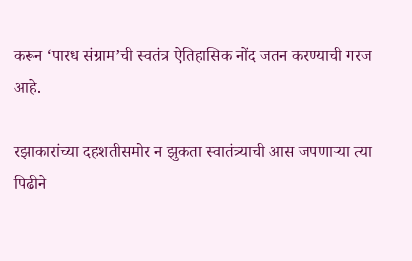करून ‘पारध संग्राम’ची स्वतंत्र ऐतिहासिक नोंद जतन करण्याची गरज आहे.

रझाकारांच्या दहशतीसमोर न झुकता स्वातंत्र्याची आस जपणाऱ्या त्या पिढीने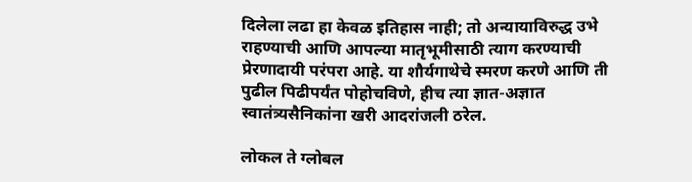दिलेला लढा हा केवळ इतिहास नाही; तो अन्यायाविरुद्ध उभे राहण्याची आणि आपल्या मातृभूमीसाठी त्याग करण्याची प्रेरणादायी परंपरा आहे. या शौर्यगाथेचे स्मरण करणे आणि ती पुढील पिढीपर्यंत पोहोचविणे, हीच त्या ज्ञात-अज्ञात स्वातंत्र्यसैनिकांना खरी आदरांजली ठरेल.

लोकल ते ग्लोबल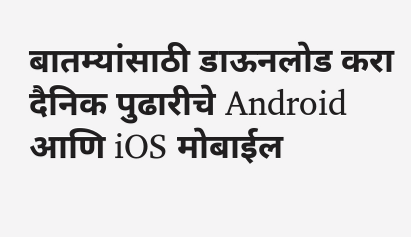बातम्यांसाठी डाऊनलोड करा दैनिक पुढारीचे Android आणि iOS मोबाईल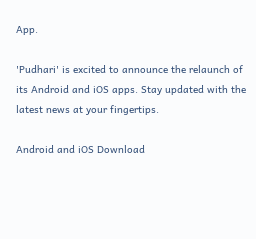App.

'Pudhari' is excited to announce the relaunch of its Android and iOS apps. Stay updated with the latest news at your fingertips.

Android and iOS Download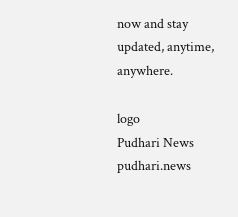now and stay updated, anytime, anywhere.

logo
Pudhari News
pudhari.news